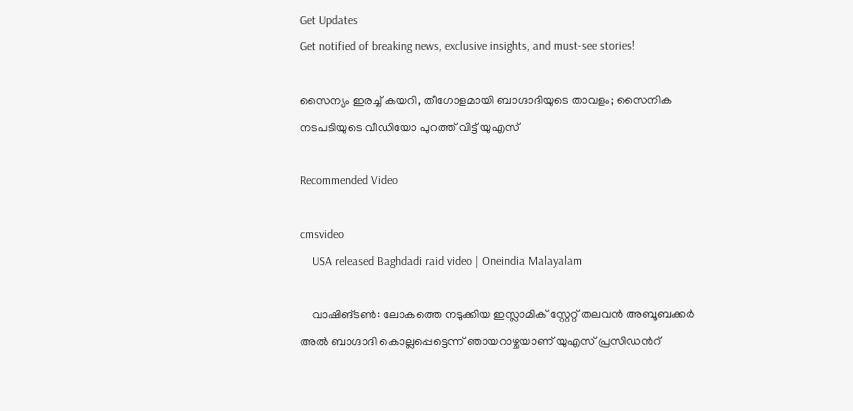Get Updates
Get notified of breaking news, exclusive insights, and must-see stories!

സൈന്യം ഇരച്ച് കയറി, തീഗോളമായി ബാഗ്ദാദിയുടെ താവളം; സൈനിക നടപടിയുടെ വീഡിയോ പുറത്ത് വിട്ട് യുഎസ്

Recommended Video

cmsvideo
    USA released Baghdadi raid video | Oneindia Malayalam

    വാഷിങ്ടണ്‍: ലോകത്തെ നടുക്കിയ ഇസ്ലാമിക് സ്റ്റേറ്റ് തലവന്‍ അബൂബക്കര്‍ അല്‍ ബാഗ്ദാദി കൊല്ലപ്പെട്ടെന്ന് ഞായറാഴ്ചയാണ് യുഎസ് പ്രസിഡന്‍റ്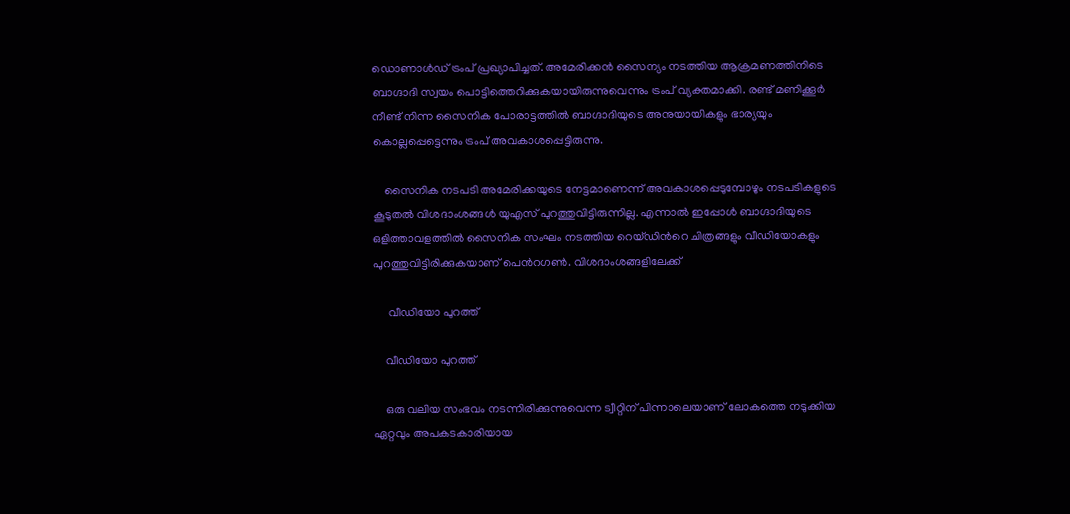ഡൊണാള്‍ഡ് ട്രംപ് പ്രഖ്യാപിച്ചത്. അമേരിക്കന്‍ സൈന്യം നടത്തിയ ആക്രമണത്തിനിടെ ബാഗ്ദാദി സ്വയം പൊട്ടിത്തെറിക്കുകയായിരുന്നുവെന്നും ട്രംപ് വ്യക്തമാക്കി. രണ്ട് മണിക്കൂര്‍ നീണ്ട് നിന്ന സൈനിക പോരാട്ടത്തില്‍ ബാഗ്ദാദിയുടെ അനുയായികളും ഭാര്യയും കൊല്ലപ്പെട്ടെന്നും ട്രംപ് അവകാശപ്പെട്ടിരുന്നു.

    സൈനിക നടപടി അമേരിക്കയുടെ നേട്ടമാണെന്ന് അവകാശപ്പെടുമ്പോഴും നടപടികളുടെ കൂടുതല്‍ വിശദാംശങ്ങള്‍ യുഎസ് പുറത്തുവിട്ടിരുന്നില്ല. എന്നാല്‍ ഇപ്പോള്‍ ബാഗ്ദാദിയുടെ ഒളിത്താവളത്തില്‍ സൈനിക സംഘം നടത്തിയ റെയ്ഡിന്‍റെ ചിത്രങ്ങളും വീഡിയോകളും പുറത്തുവിട്ടിരിക്കുകയാണ് പെന്‍റഗണ്‍. വിശദാംശങ്ങളിലേക്ക്

     വീഡിയോ പുറത്ത്

    വീഡിയോ പുറത്ത്

    ഒരു വലിയ സംഭവം നടന്നിരിക്കുന്നുവെന്ന ട്വീറ്റിന് പിന്നാലെയാണ് ലോകത്തെ നടുക്കിയ ഏറ്റവും അപകടകാരിയായ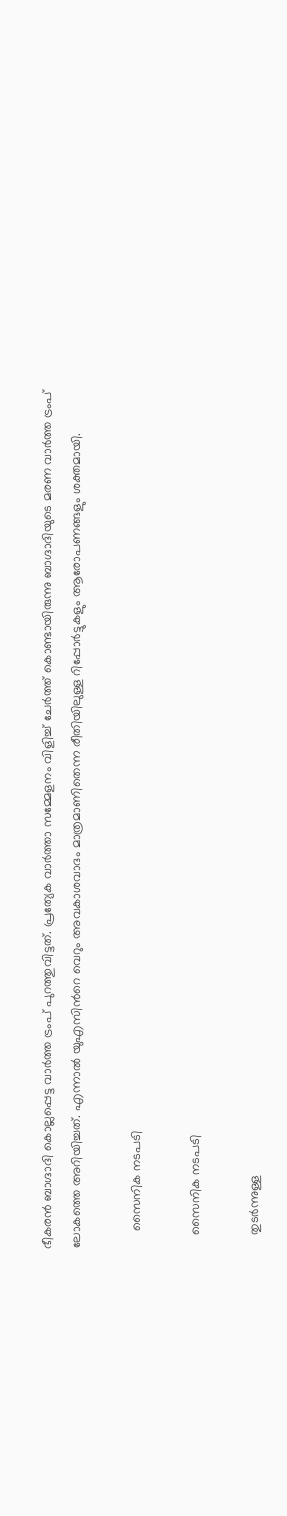ഭീകരന്‍ ബാഗ്ദാദി കൊല്ലപ്പെട്ട വാര്‍ത്ത ട്രംപ് പുറത്തുവിട്ടത്. പ്രത്യേക വാര്‍ത്താ സമ്മേളനം വിളിച്ച് ചേര്‍ത്ത് കൊണ്ടായിരുന്നു ബാഗ്ദാദിയുടെ മരണ വാര്‍ത്ത ട്രംപ് ലോകത്തെ അറിയിച്ചത്. എന്നാല്‍ യുഎസിന്‍റെ വെറും അവകാശവാദം മാത്രമാണിതെന്ന രീതിയിലുള്ള റിപ്പോര്‍ട്ടുകളും ആരോപണങ്ങളും ശക്തമായി.

     സൈനിക നടപടി

    സൈനിക നടപടി

    തുടര്‍ന്നുള്ള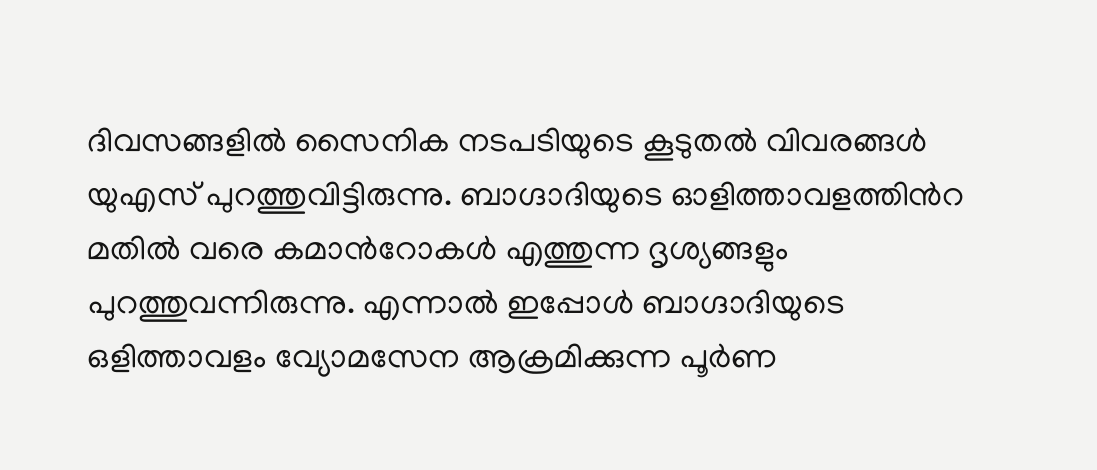ദിവസങ്ങളില്‍ സൈനിക നടപടിയുടെ കൂടുതല്‍ വിവരങ്ങള്‍ യുഎസ് പുറത്തുവിട്ടിരുന്നു. ബാഗ്ദാദിയുടെ ഓളിത്താവളത്തിന്‍റ മതില്‍ വരെ കമാന്‍റോകള്‍ എത്തുന്ന ദൃശ്യങ്ങളും പുറത്തുവന്നിരുന്നു. എന്നാല്‍ ഇപ്പോള്‍ ബാഗ്ദാദിയുടെ ഒളിത്താവളം വ്യോമസേന ആക്രമിക്കുന്ന പൂര്‍ണ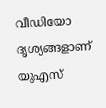വീഡിയോ ദൃശ്യങ്ങളാണ് യുഎസ്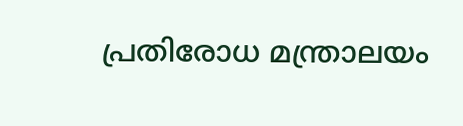പ്രതിരോധ മന്ത്രാലയം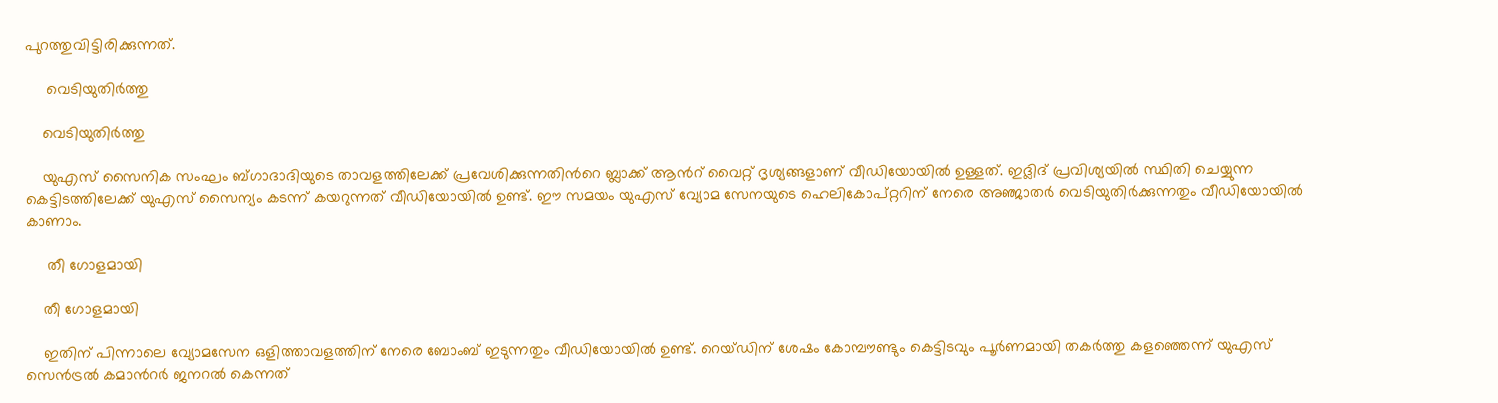പുറത്തുവിട്ടിരിക്കുന്നത്.

     വെടിയുതിര്‍ത്തു

    വെടിയുതിര്‍ത്തു

    യുഎസ് സൈനിക സംഘം ബ്ഗാദാദിയുടെ താവളത്തിലേക്ക് പ്രവേശിക്കുന്നതിന്‍റെ ബ്ലാക്ക് ആന്‍റ് വൈറ്റ് ദൃശ്യങ്ങളാണ് വീഡിയോയില്‍ ഉള്ളത്. ഇദ്ലിദ് പ്രവിശ്യയില്‍ സ്ഥിതി ചെയ്യുന്ന കെട്ടിടത്തിലേക്ക് യുഎസ് സൈന്യം കടന്ന് കയറുന്നത് വീഡിയോയില്‍ ഉണ്ട്. ഈ സമയം യുഎസ് വ്യോമ സേനയുടെ ഹെലികോപ്റ്ററിന് നേരെ അഞ്ജാതര്‍ വെടിയുതിര്‍ക്കുന്നതും വീഡിയോയില്‍ കാണാം.

     തീ ഗോളമായി

    തീ ഗോളമായി

    ഇതിന് പിന്നാലെ വ്യോമസേന ഒളിത്താവളത്തിന് നേരെ ബോംബ് ഇടുന്നതും വീഡിയോയില്‍ ഉണ്ട്. റെയ്ഡിന് ശേഷം കോമ്പൗണ്ടും കെട്ടിടവും പൂര്‍ണമായി തകര്‍ത്തു കളഞ്ഞെന്ന് യുഎസ് സെന്‍ട്രല്‍ കമാന്‍റര്‍ ജനറല്‍ കെന്നത്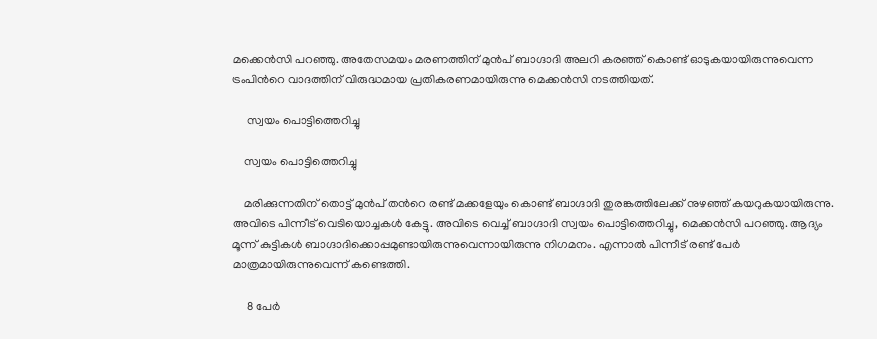മക്കെന്‍സി പറഞ്ഞു. അതേസമയം മരണത്തിന് മുന്‍പ് ബാഗ്ദാദി അലറി കരഞ്ഞ് കൊണ്ട് ഓടുകയായിരുന്നുവെന്ന ട്രംപിന്‍റെ വാദത്തിന് വിരുദ്ധമായ പ്രതികരണമായിരുന്നു മെക്കന്‍സി നടത്തിയത്.

     സ്വയം പൊട്ടിത്തെറിച്ചു

    സ്വയം പൊട്ടിത്തെറിച്ചു

    മരിക്കുന്നതിന് തൊട്ട് മുന്‍പ് തന്‍റെ രണ്ട് മക്കളേയും കൊണ്ട് ബാഗ്ദാദി തുരങ്കത്തിലേക്ക് നുഴഞ്ഞ് കയറുകയായിരുന്നു. അവിടെ പിന്നീട് വെടിയൊച്ചകള്‍ കേട്ടു. അവിടെ വെച്ച് ബാഗ്ദാദി സ്വയം പൊട്ടിത്തെറിച്ചു, മെക്കന്‍സി പറഞ്ഞു. ആദ്യം മൂന്ന് കുട്ടികള്‍ ബാഗ്ദാദിക്കൊപ്പമുണ്ടായിരുന്നുവെന്നായിരുന്നു നിഗമനം. എന്നാല്‍ പിന്നീട് രണ്ട് പേര്‍ മാത്രമായിരുന്നുവെന്ന് കണ്ടെത്തി.

     8 പേര്‍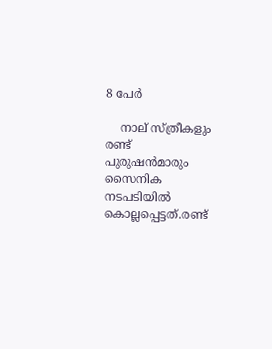8 പേര്‍

    നാല് സ്ത്രീകളും രണ്ട് പുരുഷന്‍മാരും സൈനിക നടപടിയില്‍ കൊല്ലപ്പെട്ടത്.രണ്ട്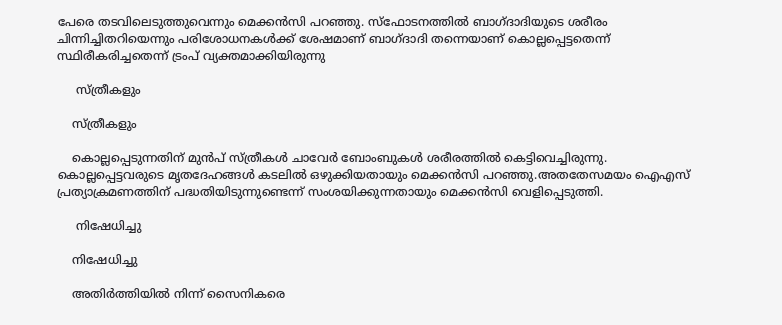പേരെ തടവിലെടുത്തുവെന്നും മെക്കന്‍സി പറഞ്ഞു. സ്ഫോടനത്തില്‍ ബാഗ്ദാദിയുടെ ശരീരം ചിന്നിച്ചിതറിയെന്നും പരിശോധനകള്‍ക്ക് ശേഷമാണ് ബാഗ്ദാദി തന്നെയാണ് കൊല്ലപ്പെട്ടതെന്ന് സ്ഥിരീകരിച്ചതെന്ന് ട്രംപ് വ്യക്തമാക്കിയിരുന്നു

     സ്ത്രീകളും

    സ്ത്രീകളും

    കൊല്ലപ്പെടുന്നതിന് മുന്‍പ് സ്ത്രീകള്‍ ചാവേര്‍ ബോംബുകള്‍ ശരീരത്തില്‍ കെട്ടിവെച്ചിരുന്നു. കൊല്ലപ്പെട്ടവരുടെ മൃതദേഹങ്ങള്‍ കടലില്‍ ഒഴുക്കിയതായും മെക്കന്‍സി പറഞ്ഞു.അതതേസമയം ഐഎസ് പ്രത്യാക്രമണത്തിന് പദ്ധതിയിടുന്നുണ്ടെന്ന് സംശയിക്കുന്നതായും മെക്കന്‍സി വെളിപ്പെടുത്തി.

     നിഷേധിച്ചു

    നിഷേധിച്ചു

    അതിര്‍ത്തിയില്‍ നിന്ന് സൈനികരെ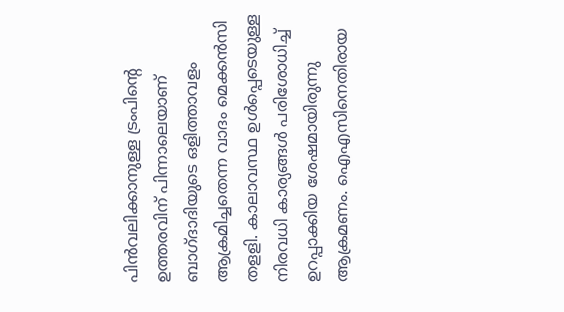പിന്‍വലിക്കാനുള്ള ട്രംപിന്‍റെ ഉത്തരവിന് പിന്നാലെയാണ് ബാഗ്ദാദിയുടെ ഒളിത്താവളം ആക്രമിച്ചതെന്ന വാദം മെക്കന്‍സി തളളി. കാലാവസ്ഥ ഉള്‍പ്പെടെയുള്ള നിരവധി കാര്യങ്ങള്‍ പരിശോധിച്ച് ഉറപ്പാക്കിയ ശേഷമായിരുന്നു ആക്രമണം. ഐഎസിനെതിരായ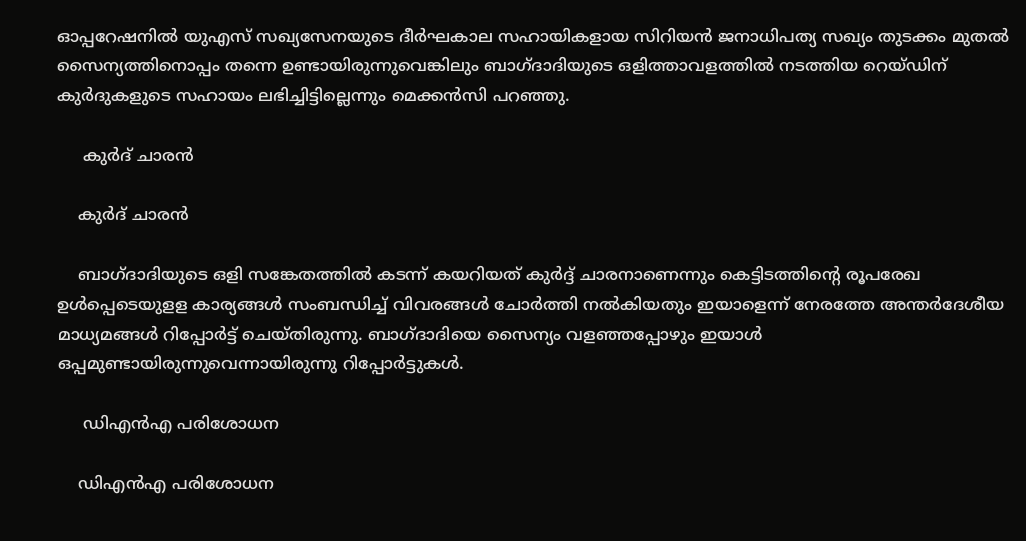ഓപ്പറേഷനില്‍ യുഎസ് സഖ്യസേനയുടെ ദീര്‍ഘകാല സഹായികളായ സിറിയന്‍ ജനാധിപത്യ സഖ്യം തുടക്കം മുതല്‍ സൈന്യത്തിനൊപ്പം തന്നെ ഉണ്ടായിരുന്നുവെങ്കിലും ബാഗ്ദാദിയുടെ ഒളിത്താവളത്തില്‍ നടത്തിയ റെയ്ഡിന് കുര്‍ദുകളുടെ സഹായം ലഭിച്ചിട്ടില്ലെന്നും മെക്കന്‍സി പറഞ്ഞു.

     കുര്‍ദ് ചാരന്‍

    കുര്‍ദ് ചാരന്‍

    ബാഗ്ദാദിയുടെ ഒളി സങ്കേതത്തില്‍ കടന്ന് കയറിയത് കുര്‍ദ്ദ് ചാരനാണെന്നും കെട്ടിടത്തിന്‍റെ രൂപരേഖ ഉള്‍പ്പെടെയുളള കാര്യങ്ങള്‍ സംബന്ധിച്ച് വിവരങ്ങള്‍ ചോര്‍ത്തി നല്‍കിയതും ഇയാളെന്ന് നേരത്തേ അന്തര്‍ദേശീയ മാധ്യമങ്ങള്‍ റിപ്പോര്‍ട്ട് ചെയ്തിരുന്നു. ബാഗ്ദാദിയെ സൈന്യം വളഞ്ഞപ്പോഴും ഇയാള്‍ ഒപ്പമുണ്ടായിരുന്നുവെന്നായിരുന്നു റിപ്പോര്‍ട്ടുകള്‍.

     ഡിഎന്‍എ പരിശോധന

    ഡിഎന്‍എ പരിശോധന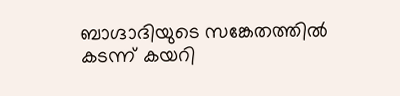ബാഗ്ദാദിയുടെ സങ്കേതത്തില്‍ കടന്ന് കയറി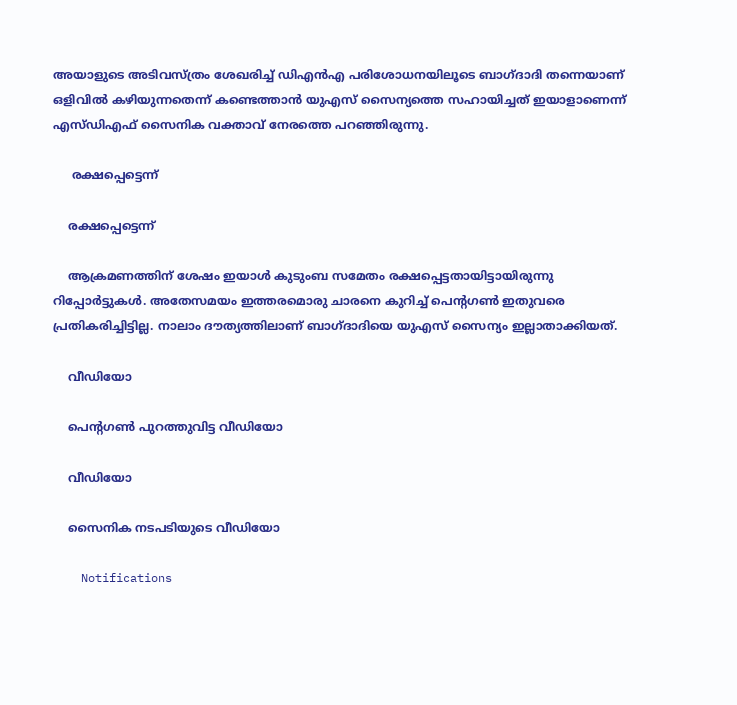അയാളുടെ അടിവസ്ത്രം ശേഖരിച്ച് ഡിഎന്‍എ പരിശോധനയിലൂടെ ബാഗ്ദാദി തന്നെയാണ് ഒളിവില്‍ കഴിയുന്നതെന്ന് കണ്ടെത്താന്‍ യുഎസ് സൈന്യത്തെ സഹായിച്ചത് ഇയാളാണെന്ന് എസ്ഡിഎഫ് സൈനിക വക്താവ് നേരത്തെ പറഞ്ഞിരുന്നു.

     രക്ഷപ്പെട്ടെന്ന്

    രക്ഷപ്പെട്ടെന്ന്

    ആക്രമണത്തിന് ശേഷം ഇയാള്‍ കുടുംബ സമേതം രക്ഷപ്പെട്ടതായിട്ടായിരുന്നു റിപ്പോര്‍ട്ടുകള്‍. അതേസമയം ഇത്തരമൊരു ചാരനെ കുറിച്ച് പെന്‍റഗണ്‍ ഇതുവരെ പ്രതികരിച്ചിട്ടില്ല. നാലാം ദൗത്യത്തിലാണ് ബാഗ്ദാദിയെ യുഎസ് സൈന്യം ഇല്ലാതാക്കിയത്.

    വീഡിയോ

    പെന്‍റഗണ്‍ പുറത്തുവിട്ട വീഡിയോ

    വീഡിയോ

    സൈനിക നടപടിയുടെ വീഡിയോ

    Notifications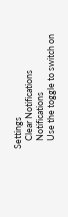Settings
    Clear Notifications
    Notifications
    Use the toggle to switch on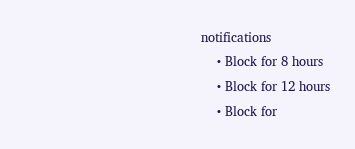notifications
    • Block for 8 hours
    • Block for 12 hours
    • Block for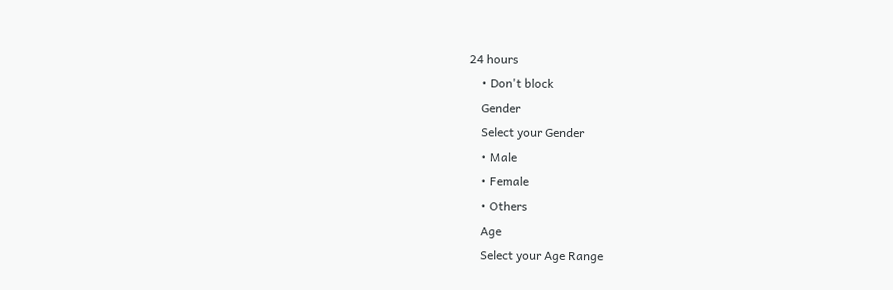24 hours
    • Don't block
    Gender
    Select your Gender
    • Male
    • Female
    • Others
    Age
    Select your Age Range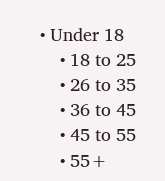• Under 18
    • 18 to 25
    • 26 to 35
    • 36 to 45
    • 45 to 55
    • 55+